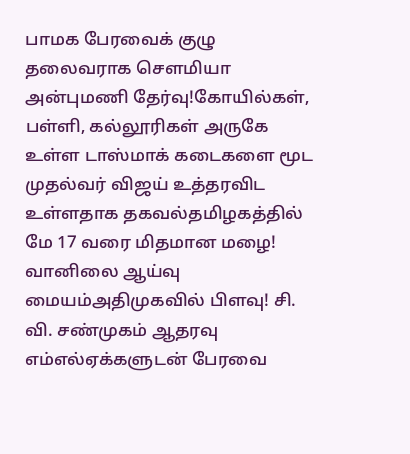பாமக பேரவைக் குழு தலைவராக செளமியா அன்புமணி தேர்வு!கோயில்கள், பள்ளி, கல்லூரிகள் அருகே உள்ள டாஸ்மாக் கடைகளை மூட முதல்வர் விஜய் உத்தரவிட உள்ளதாக தகவல்தமிழகத்தில் மே 17 வரை மிதமான மழை! வானிலை ஆய்வு மையம்அதிமுகவில் பிளவு! சி. வி. சண்முகம் ஆதரவு எம்எல்ஏக்களுடன் பேரவை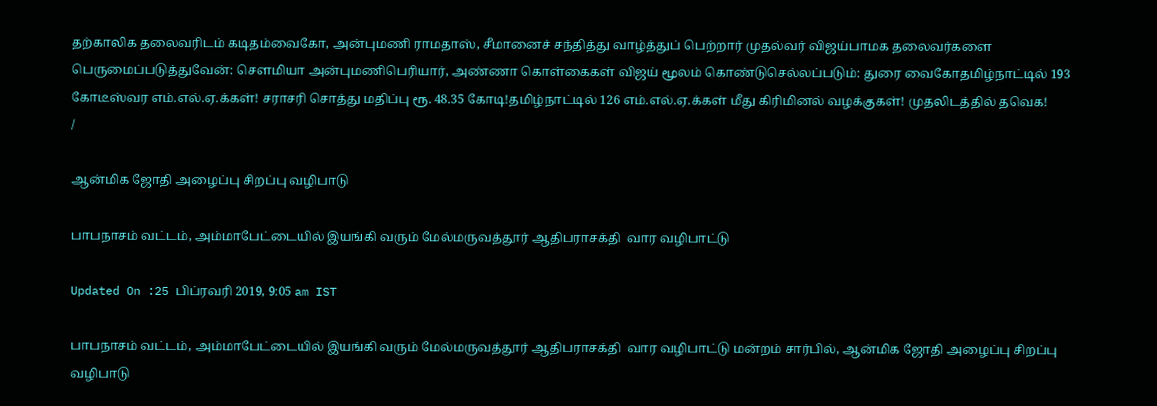தற்காலிக தலைவரிடம் கடிதம்வைகோ, அன்புமணி ராமதாஸ், சீமானைச் சந்தித்து வாழ்த்துப் பெற்றார் முதல்வர் விஜய்பாமக தலைவர்களை பெருமைப்படுத்துவேன்: செளமியா அன்புமணிபெரியார், அண்ணா கொள்கைகள் விஜய் மூலம் கொண்டுசெல்லப்படும்: துரை வைகோதமிழ்நாட்டில் 193 கோடீஸ்வர எம்.எல்.ஏ.க்கள்! சராசரி சொத்து மதிப்பு ரூ. 48.35 கோடி!தமிழ்நாட்டில் 126 எம்.எல்.ஏ.க்கள் மீது கிரிமினல் வழக்குகள்! முதலிடத்தில் தவெக!
/

ஆன்மிக ஜோதி அழைப்பு சிறப்பு வழிபாடு

பாபநாசம் வட்டம், அம்மாபேட்டையில் இயங்கி வரும் மேல்மருவத்தூர் ஆதிபராசக்தி  வார வழிபாட்டு

Updated On :25 பிப்ரவரி 2019, 9:05 am IST

பாபநாசம் வட்டம், அம்மாபேட்டையில் இயங்கி வரும் மேல்மருவத்தூர் ஆதிபராசக்தி  வார வழிபாட்டு மன்றம் சார்பில், ஆன்மிக ஜோதி அழைப்பு சிறப்பு வழிபாடு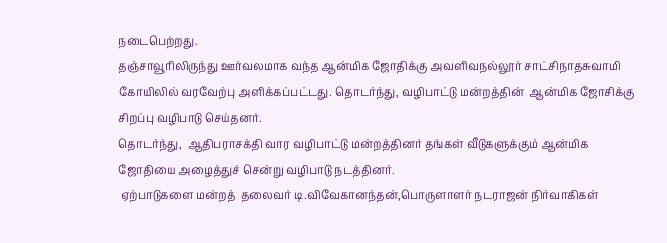நடைபெற்றது.
தஞ்சாவூரிலிருந்து ஊர்வலமாக வந்த ஆன்மிக ஜோதிக்கு அவளிவநல்லூர் சாட்சிநாதசுவாமி கோயிலில் வரவேற்பு அளிக்கப்பட்டது. தொடர்ந்து, வழிபாட்டு மன்றத்தின்  ஆன்மிக ஜோசிக்கு சிறப்பு வழிபாடு செய்தனர்.
தொடர்ந்து,  ஆதிபராசக்தி வார வழிபாட்டு மன்றத்தினர் தங்கள் வீடுகளுக்கும் ஆன்மிக ஜோதியை அழைத்துச் சென்று வழிபாடு நடத்தினர்.
 ஏற்பாடுகளை மன்றத்  தலைவர் டி.விவேகானந்தன்,பொருளாளர் நடராஜன் நிர்வாகிகள்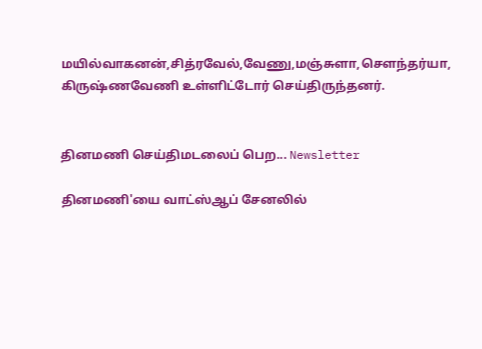மயில்வாகனன்,சித்ரவேல்,வேணு,மஞ்சுளா,சௌந்தர்யா, கிருஷ்ணவேணி உள்ளிட்டோர் செய்திருந்தனர்.


தினமணி செய்திமடலைப் பெற... Newsletter

தினமணி'யை வாட்ஸ்ஆப் சேனலில்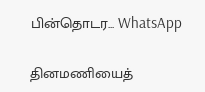பின்தொடர... WhatsApp

தினமணியைத்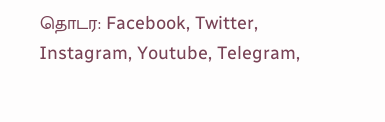தொடர: Facebook, Twitter, Instagram, Youtube, Telegram,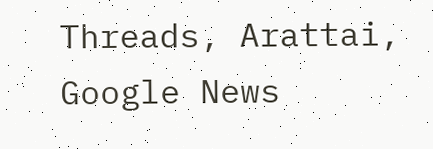Threads, Arattai, Google News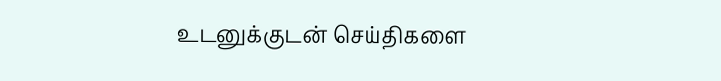உடனுக்குடன் செய்திகளை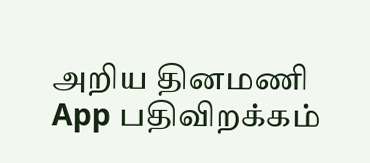அறிய தினமணி App பதிவிறக்கம்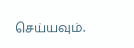செய்யவும்.